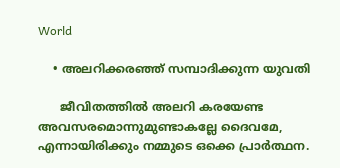World

    • അലറിക്കരഞ്ഞ് സമ്പാദിക്കുന്ന യുവതി

      ജീവിതത്തില്‍ അലറി കരയേണ്ട അവസരമൊന്നുമുണ്ടാകല്ലേ ദൈവമേ, എന്നായിരിക്കും നമ്മുടെ ഒക്കെ പ്രാര്‍ത്ഥന.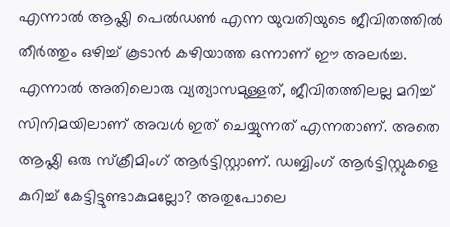എന്നാല്‍ ആഷ്ലി പെല്‍ഡണ്‍ എന്ന യുവതിയുടെ ജീവിതത്തില്‍ തീര്‍ത്തും ഒഴിച്ച് കൂടാന്‍ കഴിയാത്ത ഒന്നാണ് ഈ അലര്‍ച്ച. എന്നാല്‍ അതിലൊരു വ്യത്യാസമുള്ളത്, ജീവിതത്തിലല്ല മറിച്ച് സിനിമയിലാണ് അവള്‍ ഇത് ചെയ്യുന്നത് എന്നതാണ്. അതെ ആഷ്ലി ഒരു സ്‌ക്രീമിംഗ് ആര്‍ട്ടിസ്റ്റാണ്. ഡബ്ബിംഗ് ആര്‍ട്ടിസ്റ്റുകളെ കുറിച്ച് കേട്ടിട്ടുണ്ടാകുമല്ലോ? അതുപോലെ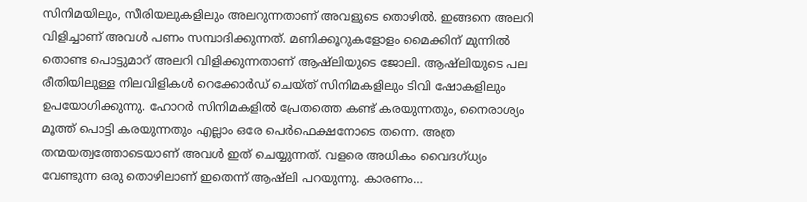സിനിമയിലും, സീരിയലുകളിലും അലറുന്നതാണ് അവളുടെ തൊഴില്‍. ഇങ്ങനെ അലറി വിളിച്ചാണ് അവള്‍ പണം സമ്പാദിക്കുന്നത്. മണിക്കൂറുകളോളം മൈക്കിന് മുന്നില്‍ തൊണ്ട പൊട്ടുമാറ് അലറി വിളിക്കുന്നതാണ് ആഷ്ലിയുടെ ജോലി. ആഷ്ലിയുടെ പല രീതിയിലുള്ള നിലവിളികള്‍ റെക്കോര്‍ഡ് ചെയ്ത് സിനിമകളിലും ടിവി ഷോകളിലും ഉപയോഗിക്കുന്നു. ഹോറര്‍ സിനിമകളില്‍ പ്രേതത്തെ കണ്ട് കരയുന്നതും, നൈരാശ്യം മൂത്ത് പൊട്ടി കരയുന്നതും എല്ലാം ഒരേ പെര്‍ഫെക്ഷനോടെ തന്നെ. അത്ര തന്മയത്വത്തോടെയാണ് അവള്‍ ഇത് ചെയ്യുന്നത്. വളരെ അധികം വൈദഗ്ധ്യം വേണ്ടുന്ന ഒരു തൊഴിലാണ് ഇതെന്ന് ആഷ്ലി പറയുന്നു. കാരണം…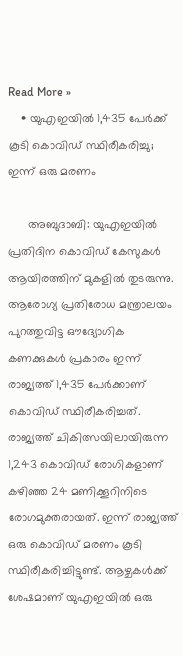Read More »
    • യുഎഇയില്‍ 1,435 പേര്‍ക്ക് കൂടി കൊവിഡ് സ്ഥിരീകരിച്ചു; ഇന്ന് ഒരു മരണം

      അബുദാബി: യുഎഇയില്‍ പ്രതിദിന കൊവിഡ് കേസുകള്‍ ആയിരത്തിന് മുകളില്‍ തുടരുന്നു. ആരോഗ്യ പ്രതിരോധ മന്ത്രാലയം പുറത്തുവിട്ട ഔദ്യോഗിക കണക്കുകള്‍ പ്രകാരം ഇന്ന് രാജ്യത്ത് 1,435 പേര്‍ക്കാണ് കൊവിഡ് സ്ഥിരീകരിച്ചത്. രാജ്യത്ത് ചികിത്സയിലായിരുന്ന 1,243 കൊവിഡ് രോഗികളാണ് കഴിഞ്ഞ 24 മണിക്കൂറിനിടെ രോഗമുക്തരായത്. ഇന്ന് രാജ്യത്ത് ഒരു കൊവിഡ് മരണം കൂടി സ്ഥിരീകരിച്ചിട്ടുണ്ട്. ആഴ്ചകള്‍ക്ക് ശേഷമാണ് യുഎഇയില്‍ ഒരു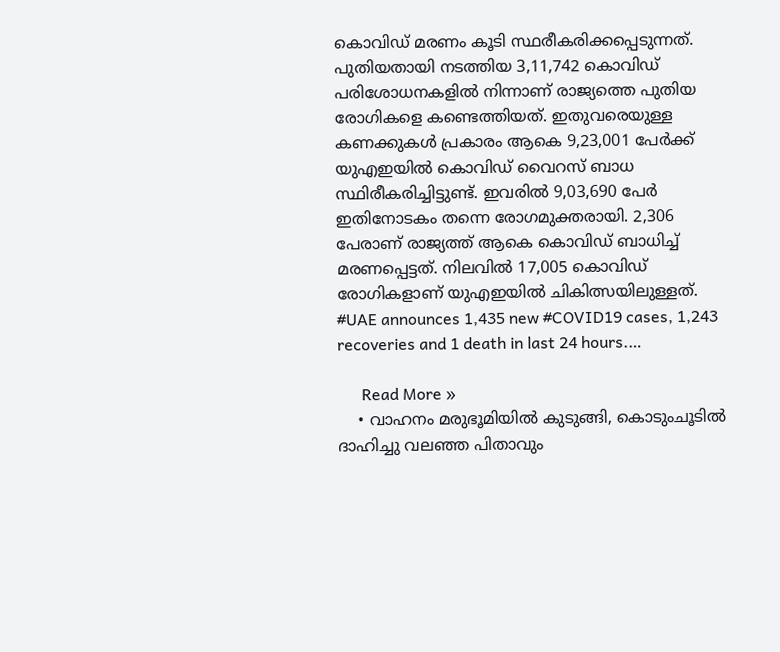കൊവിഡ് മരണം കൂടി സ്ഥരീകരിക്കപ്പെടുന്നത്. പുതിയതായി നടത്തിയ 3,11,742 കൊവിഡ് പരിശോധനകളില്‍ നിന്നാണ് രാജ്യത്തെ പുതിയ രോഗികളെ കണ്ടെത്തിയത്. ഇതുവരെയുള്ള കണക്കുകള്‍ പ്രകാരം ആകെ 9,23,001 പേര്‍ക്ക് യുഎഇയില്‍ കൊവിഡ് വൈറസ് ബാധ സ്ഥിരീകരിച്ചിട്ടുണ്ട്. ഇവരില്‍ 9,03,690 പേര്‍ ഇതിനോടകം തന്നെ രോഗമുക്തരായി. 2,306 പേരാണ് രാജ്യത്ത് ആകെ കൊവിഡ് ബാധിച്ച് മരണപ്പെട്ടത്. നിലവില്‍ 17,005 കൊവിഡ് രോഗികളാണ് യുഎഇയില്‍ ചികിത്സയിലുള്ളത്. #UAE announces 1,435 new #COVID19 cases, 1,243 recoveries and 1 death in last 24 hours.…

      Read More »
    • വാഹനം മരുഭൂമിയില്‍ കുടുങ്ങി, കൊടുംചൂടിൽ ദാഹിച്ചു വലഞ്ഞ പിതാവും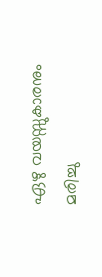ഏഴു വയസ്സുകാരനും മരിച്ചു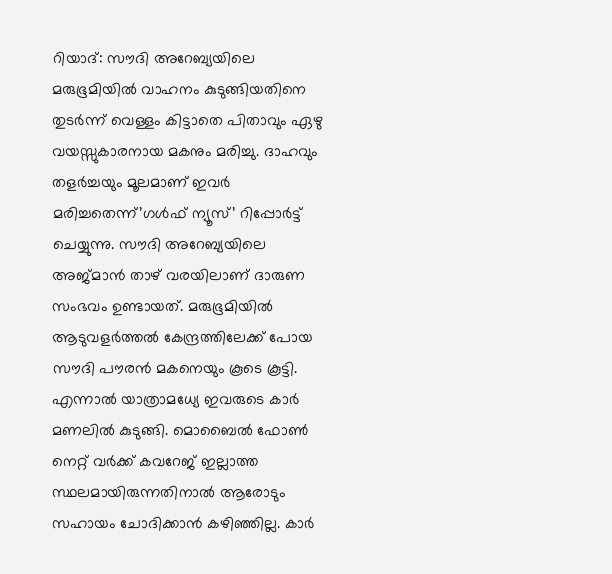റിയാദ്: സൗദി അറേബ്യയിലെ മരുഭൂമിയില്‍ വാഹനം കുടുങ്ങിയതിനെ തുടര്‍ന്ന് വെള്ളം കിട്ടാതെ പിതാവും ഏഴു വയസ്സുകാരനായ മകനും മരിച്ചു. ദാഹവും തളര്‍ച്ചയും മൂലമാണ് ഇവര്‍ മരിച്ചതെന്ന്’ഗള്‍ഫ് ന്യൂസ്’ റിപ്പോര്‍ട്ട് ചെയ്യുന്നു. സൗദി അറേബ്യയിലെ അജ്മാന്‍ താഴ് വരയിലാണ് ദാരുണ സംഭവം ഉണ്ടായത്. മരുഭൂമിയില്‍ ആടുവളര്‍ത്തല്‍ കേന്ദ്രത്തിലേക്ക് പോയ സൗദി പൗരന്‍ മകനെയും കൂടെ കൂട്ടി. എന്നാല്‍ യാത്രാമധ്യേ ഇവരുടെ കാര്‍ മണലില്‍ കുടുങ്ങി. മൊബൈല്‍ ഫോണ്‍ നെറ്റ് വര്‍ക്ക് കവറേജ് ഇല്ലാത്ത സ്ഥലമായിരുന്നതിനാല്‍ ആരോടും സഹായം ചോദിക്കാൻ കഴിഞ്ഞില്ല. കാര്‍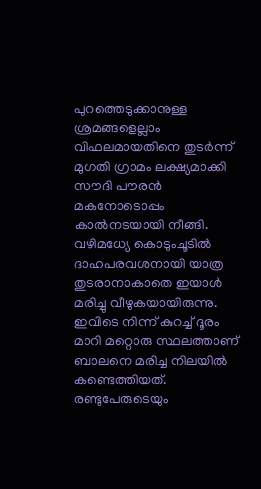പുറത്തെടുക്കാനുള്ള ശ്രമങ്ങളെല്ലാം വിഫലമായതിനെ തുടര്‍ന്ന് മുഗതി ഗ്രാമം ലക്ഷ്യമാക്കി സൗദി പൗരന്‍ മകനോടൊപ്പം കാല്‍നടയായി നീങ്ങി. വഴിമധ്യേ കൊടുംചൂടില്‍ ദാഹപരവശനായി യാത്ര തുടരാനാകാതെ ഇയാള്‍ മരിച്ചു വീഴുകയായിരുന്നു. ഇവിടെ നിന്ന് കുറച്ച് ദൂരം മാറി മറ്റൊരു സ്ഥലത്താണ് ബാലനെ മരിച്ച നിലയില്‍ കണ്ടെത്തിയത്. രണ്ടുപേരുടെയും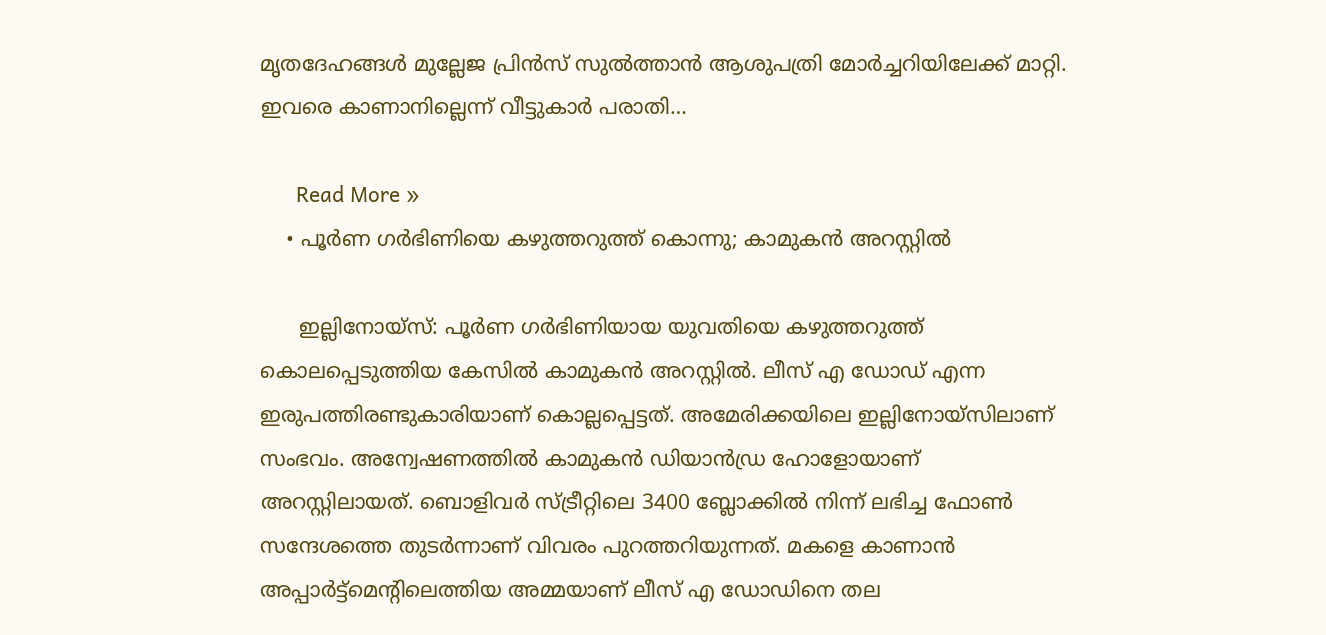മൃതദേഹങ്ങള്‍ മുല്ലേജ പ്രിന്‍സ് സുല്‍ത്താന്‍ ആശുപത്രി മോര്‍ച്ചറിയിലേക്ക് മാറ്റി. ഇവരെ കാണാനില്ലെന്ന് വീട്ടുകാര്‍ പരാതി…

      Read More »
    • പൂര്‍ണ ഗര്‍ഭിണിയെ കഴുത്തറുത്ത് കൊന്നു; കാമുകന്‍ അറസ്റ്റില്‍

      ഇല്ലിനോയ്സ്: പൂര്‍ണ ഗര്‍ഭിണിയായ യുവതിയെ കഴുത്തറുത്ത് കൊലപ്പെടുത്തിയ കേസില്‍ കാമുകന്‍ അറസ്റ്റില്‍. ലീസ് എ ഡോഡ് എന്ന ഇരുപത്തിരണ്ടുകാരിയാണ് കൊല്ലപ്പെട്ടത്. അമേരിക്കയിലെ ഇല്ലിനോയ്സിലാണ് സംഭവം. അന്വേഷണത്തില്‍ കാമുകന്‍ ഡിയാന്‍ഡ്ര ഹോളോയാണ് അറസ്റ്റിലായത്. ബൊളിവര്‍ സ്ട്രീറ്റിലെ 3400 ബ്ലോക്കില്‍ നിന്ന് ലഭിച്ച ഫോണ്‍ സന്ദേശത്തെ തുടര്‍ന്നാണ് വിവരം പുറത്തറിയുന്നത്. മകളെ കാണാന്‍ അപ്പാര്‍ട്ട്മെന്റിലെത്തിയ അമ്മയാണ് ലീസ് എ ഡോഡിനെ തല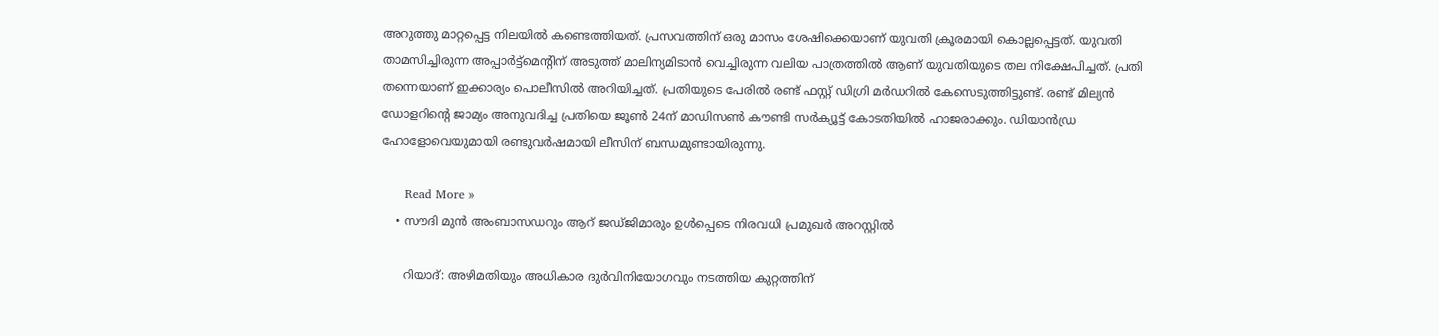അറുത്തു മാറ്റപ്പെട്ട നിലയില്‍ കണ്ടെത്തിയത്. പ്രസവത്തിന് ഒരു മാസം ശേഷിക്കെയാണ് യുവതി ക്രൂരമായി കൊല്ലപ്പെട്ടത്. യുവതി താമസിച്ചിരുന്ന അപ്പാര്‍ട്ട്മെന്റിന് അടുത്ത് മാലിന്യമിടാന്‍ വെച്ചിരുന്ന വലിയ പാത്രത്തില്‍ ആണ് യുവതിയുടെ തല നിക്ഷേപിച്ചത്. പ്രതി തന്നെയാണ് ഇക്കാര്യം പൊലീസില്‍ അറിയിച്ചത്. പ്രതിയുടെ പേരില്‍ രണ്ട് ഫസ്റ്റ് ഡിഗ്രി മര്‍ഡറില്‍ കേസെടുത്തിട്ടുണ്ട്. രണ്ട് മില്യന്‍ ഡോളറിന്റെ ജാമ്യം അനുവദിച്ച പ്രതിയെ ജൂണ്‍ 24ന് മാഡിസണ്‍ കൗണ്ടി സര്‍ക്യൂട്ട് കോടതിയില്‍ ഹാജരാക്കും. ഡിയാന്‍ഡ്ര ഹോളോവെയുമായി രണ്ടുവര്‍ഷമായി ലീസിന് ബന്ധമുണ്ടായിരുന്നു.

      Read More »
    • സൗദി മുന്‍ അംബാസഡറും ആറ് ജഡ്ജിമാരും ഉള്‍പ്പെടെ നിരവധി പ്രമുഖര്‍ അറസ്റ്റില്‍

      റിയാദ്: അഴിമതിയും അധികാര ദുര്‍വിനിയോഗവും നടത്തിയ കുറ്റത്തിന്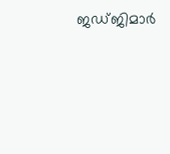ജഡ്ജിമാര്‍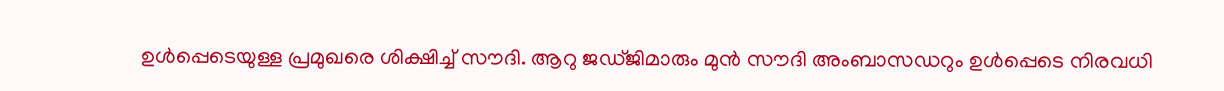ഉള്‍പ്പെടെയുള്ള പ്രമുഖരെ ശിക്ഷിച്ച് സൗദി. ആറു ജഡ്ജിമാരും മുന്‍ സൗദി അംബാസഡറും ഉള്‍പ്പെടെ നിരവധി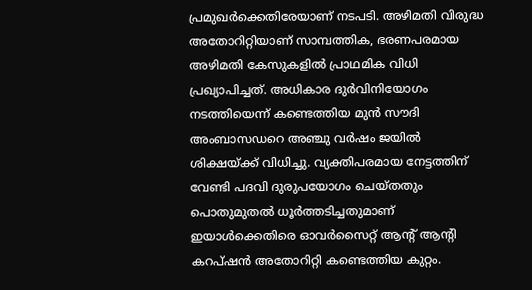പ്രമുഖര്‍ക്കെതിരേയാണ് നടപടി. അഴിമതി വിരുദ്ധ അതോറിറ്റിയാണ് സാമ്പത്തിക, ഭരണപരമായ അഴിമതി കേസുകളില്‍ പ്രാഥമിക വിധി പ്രഖ്യാപിച്ചത്. അധികാര ദുര്‍വിനിയോഗം നടത്തിയെന്ന് കണ്ടെത്തിയ മുന്‍ സൗദി അംബാസഡറെ അഞ്ചു വര്‍ഷം ജയില്‍ ശിക്ഷയ്ക്ക് വിധിച്ചു. വ്യക്തിപരമായ നേട്ടത്തിന് വേണ്ടി പദവി ദുരുപയോഗം ചെയ്തതും പൊതുമുതല്‍ ധൂര്‍ത്തടിച്ചതുമാണ് ഇയാള്‍ക്കെതിരെ ഓവര്‍സൈറ്റ് ആന്റ് ആന്റി കറപ്ഷന്‍ അതോറിറ്റി കണ്ടെത്തിയ കുറ്റം.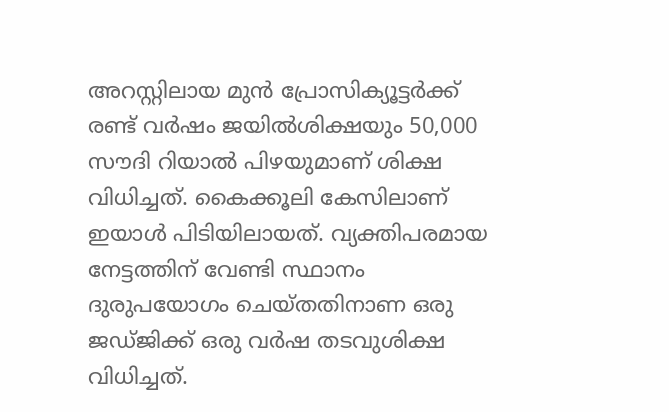അറസ്റ്റിലായ മുന്‍ പ്രോസിക്യൂട്ടര്‍ക്ക് രണ്ട് വര്‍ഷം ജയില്‍ശിക്ഷയും 50,000 സൗദി റിയാല്‍ പിഴയുമാണ് ശിക്ഷ വിധിച്ചത്. കൈക്കൂലി കേസിലാണ് ഇയാള്‍ പിടിയിലായത്. വ്യക്തിപരമായ നേട്ടത്തിന് വേണ്ടി സ്ഥാനം ദുരുപയോഗം ചെയ്തതിനാണ ഒരു ജഡ്ജിക്ക് ഒരു വര്‍ഷ തടവുശിക്ഷ വിധിച്ചത്.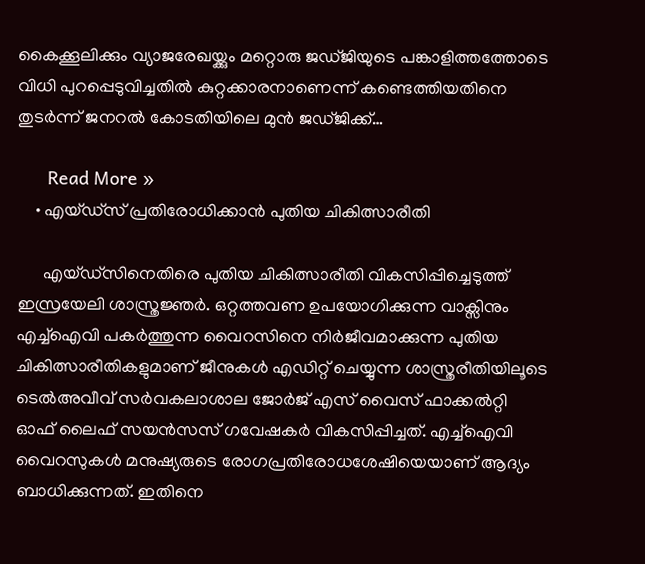കൈക്കൂലിക്കും വ്യാജരേഖയ്ക്കും മറ്റൊരു ജഡ്ജിയുടെ പങ്കാളിത്തത്തോടെ വിധി പുറപ്പെടുവിച്ചതില്‍ കുറ്റക്കാരനാണെന്ന് കണ്ടെത്തിയതിനെ തുടര്‍ന്ന് ജനറല്‍ കോടതിയിലെ മുന്‍ ജഡ്ജിക്ക്…

      Read More »
    • എയ്ഡ്സ് പ്രതിരോധിക്കാൻ പുതിയ ചികിത്സാരീതി

      എയ്ഡ്സിനെതിരെ പുതിയ ചികിത്സാരീതി വികസിപ്പിച്ചെടുത്ത് ഇസ്രയേലി ശാസ്ത്രജ്ഞർ. ഒറ്റത്തവണ ഉപയോഗിക്കുന്ന വാക്സിനും എച്ച്ഐവി പകർത്തുന്ന വൈറസിനെ നിർജീവമാക്കുന്ന പുതിയ ചികിത്സാരീതികളുമാണ് ജീനുകൾ എഡിറ്റ് ചെയ്യുന്ന ശാസ്ത്രരീതിയിലൂടെ ടെൽഅവീവ് സർവകലാശാല ജോർജ് എസ് വൈസ് ഫാക്കൽറ്റി ഓഫ് ലൈഫ് സയൻസസ് ഗവേഷകർ വികസിപ്പിച്ചത്. എച്ച്ഐവി വൈറസുകൾ മനുഷ്യരുടെ രോഗപ്രതിരോധശേഷിയെയാണ് ആദ്യം ബാധിക്കുന്നത്. ഇതിനെ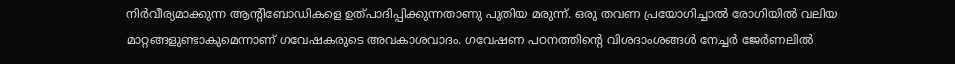നിർവീര്യമാക്കുന്ന ആന്‍റിബോഡികളെ ഉത്പാദിപ്പിക്കുന്നതാണു പുതിയ മരുന്ന്. ഒരു തവണ പ്രയോഗിച്ചാൽ രോഗിയിൽ വലിയ മാറ്റങ്ങളുണ്ടാകുമെന്നാണ് ഗവേഷകരുടെ അവകാശവാദം. ഗവേഷണ പഠനത്തിന്‍റെ വിശദാംശങ്ങൾ നേച്ചർ ജേർണലിൽ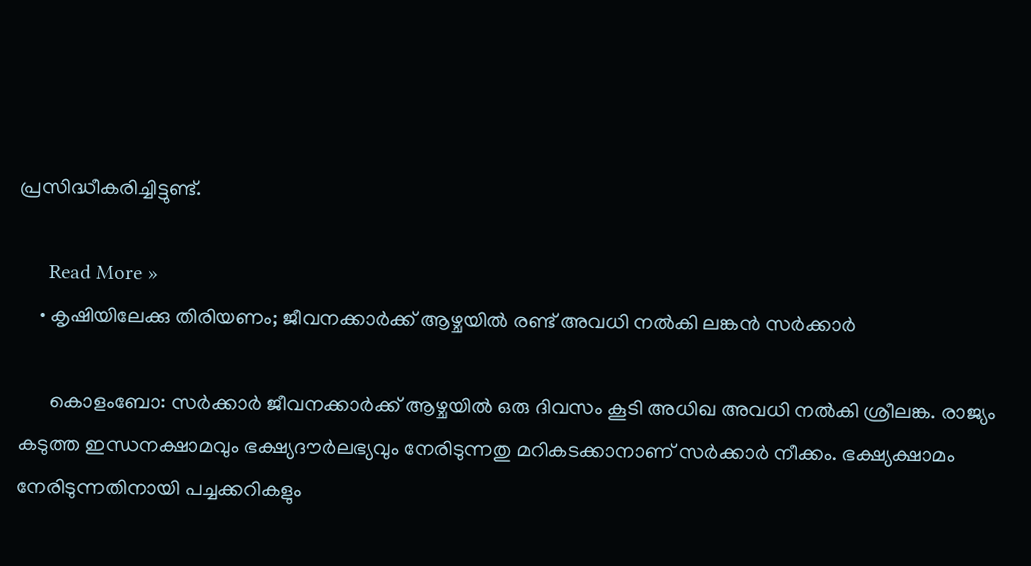പ്രസിദ്ധീകരിച്ചിട്ടുണ്ട്.

      Read More »
    • കൃഷിയിലേക്കു തിരിയണം; ജീവനക്കാര്‍ക്ക് ആഴ്ചയില്‍ രണ്ട് അവധി നല്‍കി ലങ്കന്‍ സര്‍ക്കാര്‍

      കൊളംബോ: സര്‍ക്കാര്‍ ജീവനക്കാര്‍ക്ക് ആഴ്ചയില്‍ ഒരു ദിവസം കൂടി അധിഖ അവധി നല്‍കി ശ്രീലങ്ക. രാജ്യം കടുത്ത ഇന്ധനക്ഷാമവും ഭക്ഷ്യദൗര്‍ലഭ്യവും നേരിടുന്നതു മറികടക്കാനാണ് സര്‍ക്കാര്‍ നീക്കം. ഭക്ഷ്യക്ഷാമം നേരിടുന്നതിനായി പച്ചക്കറികളും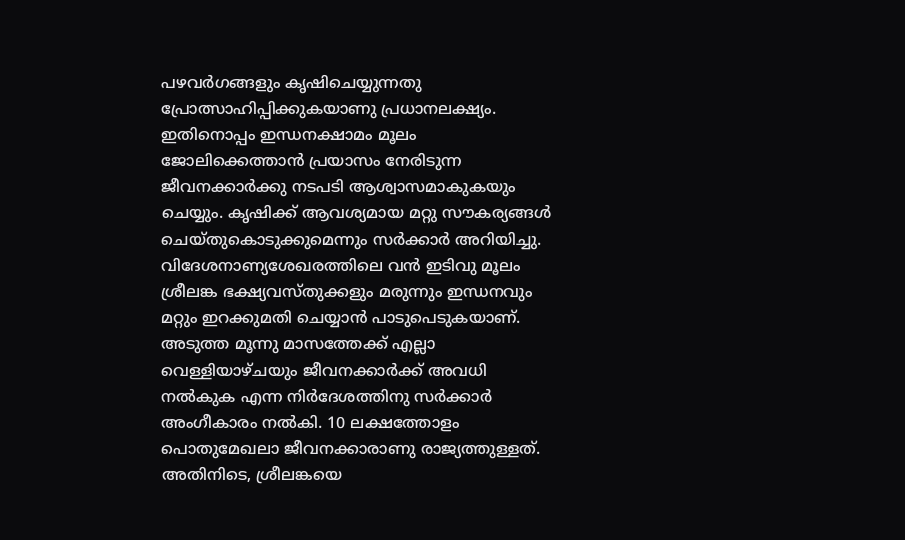പഴവര്‍ഗങ്ങളും കൃഷിചെയ്യുന്നതു പ്രോത്സാഹിപ്പിക്കുകയാണു പ്രധാനലക്ഷ്യം. ഇതിനൊപ്പം ഇന്ധനക്ഷാമം മൂലം ജോലിക്കെത്താന്‍ പ്രയാസം നേരിടുന്ന ജീവനക്കാര്‍ക്കു നടപടി ആശ്വാസമാകുകയും ചെയ്യും. കൃഷിക്ക് ആവശ്യമായ മറ്റു സൗകര്യങ്ങള്‍ ചെയ്തുകൊടുക്കുമെന്നും സര്‍ക്കാര്‍ അറിയിച്ചു. വിദേശനാണ്യശേഖരത്തിലെ വന്‍ ഇടിവു മൂലം ശ്രീലങ്ക ഭക്ഷ്യവസ്തുക്കളും മരുന്നും ഇന്ധനവും മറ്റും ഇറക്കുമതി ചെയ്യാന്‍ പാടുപെടുകയാണ്. അടുത്ത മൂന്നു മാസത്തേക്ക് എല്ലാ വെള്ളിയാഴ്ചയും ജീവനക്കാര്‍ക്ക് അവധി നല്‍കുക എന്ന നിര്‍ദേശത്തിനു സര്‍ക്കാര്‍ അംഗീകാരം നല്‍കി. 10 ലക്ഷത്തോളം പൊതുമേഖലാ ജീവനക്കാരാണു രാജ്യത്തുള്ളത്. അതിനിടെ, ശ്രീലങ്കയെ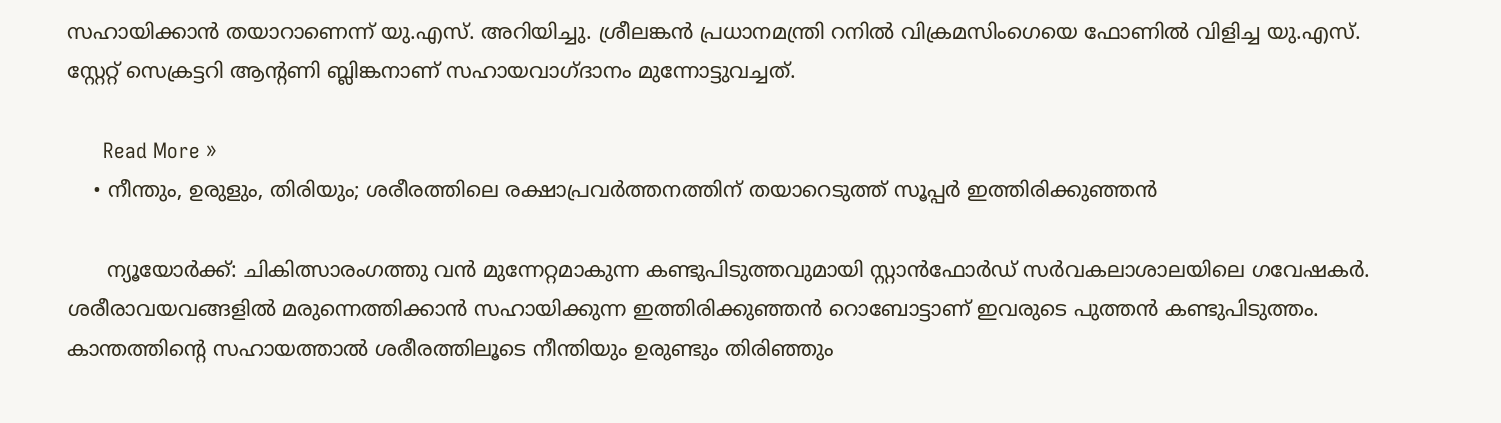സഹായിക്കാന്‍ തയാറാണെന്ന് യു.എസ്. അറിയിച്ചു. ശ്രീലങ്കന്‍ പ്രധാനമന്ത്രി റനില്‍ വിക്രമസിംഗെയെ ഫോണില്‍ വിളിച്ച യു.എസ്. സ്റ്റേറ്റ് സെക്രട്ടറി ആന്റണി ബ്ലിങ്കനാണ് സഹായവാഗ്ദാനം മുന്നോട്ടുവച്ചത്.

      Read More »
    • നീന്തും, ഉരുളും, തിരിയും; ശരീരത്തിലെ രക്ഷാപ്രവര്‍ത്തനത്തിന് തയാറെടുത്ത് സൂപ്പര്‍ ഇത്തിരിക്കുഞ്ഞന്‍

      ന്യൂയോര്‍ക്ക്: ചികിത്സാരംഗത്തു വന്‍ മുന്നേറ്റമാകുന്ന കണ്ടുപിടുത്തവുമായി സ്റ്റാന്‍ഫോര്‍ഡ് സര്‍വകലാശാലയിലെ ഗവേഷകര്‍. ശരീരാവയവങ്ങളില്‍ മരുന്നെത്തിക്കാന്‍ സഹായിക്കുന്ന ഇത്തിരിക്കുഞ്ഞന്‍ റൊബോട്ടാണ് ഇവരുടെ പുത്തന്‍ കണ്ടുപിടുത്തം. കാന്തത്തിന്റെ സഹായത്താല്‍ ശരീരത്തിലൂടെ നീന്തിയും ഉരുണ്ടും തിരിഞ്ഞും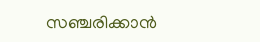സഞ്ചരിക്കാന്‍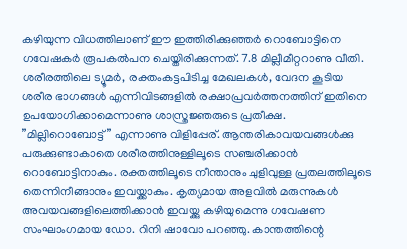കഴിയുന്ന വിധത്തിലാണ് ഈ ഇത്തിരിക്കുഞ്ഞര്‍ റൊബോട്ടിനെ ഗവേഷകര്‍ രൂപകല്‍പന ചെയ്തിരിക്കുന്നത്. 7.8 മില്ലീമീറ്ററാണു വീതി. ശരീരത്തിലെ ട്യൂമര്‍, രക്തംകട്ടപിടിച്ച മേഖലകള്‍, വേദന കൂടിയ ശരീര ഭാഗങ്ങള്‍ എന്നിവിടങ്ങളില്‍ രക്ഷാപ്രവര്‍ത്തനത്തിന് ഇതിനെ ഉപയോഗിക്കാമെന്നാണു ശാസ്ത്രജ്ഞരുടെ പ്രതീക്ഷ. ”മില്ലിറൊബോട്ട്” എന്നാണു വിളിപ്പേര്. ആന്തരികാവയവങ്ങള്‍ക്കു പരുക്കുണ്ടാകാതെ ശരീരത്തിനുള്ളിലൂടെ സഞ്ചരിക്കാന്‍ റൊബോട്ടിനാകും. രക്തത്തിലൂടെ നീന്താനും ചുളിവുള്ള പ്രതലത്തിലൂടെ തെന്നിനീങ്ങാനും ഇവയ്ക്കാകും. കൃത്യമായ അളവില്‍ മരുന്നുകള്‍ അവയവങ്ങളിലെത്തിക്കാന്‍ ഇവയ്ക്കു കഴിയുമെന്നു ഗവേഷണ സംഘാംഗമായ ഡോ. റിനി ഷാവോ പറഞ്ഞു. കാന്തത്തിന്റെ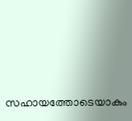സഹായത്തോടെയാകും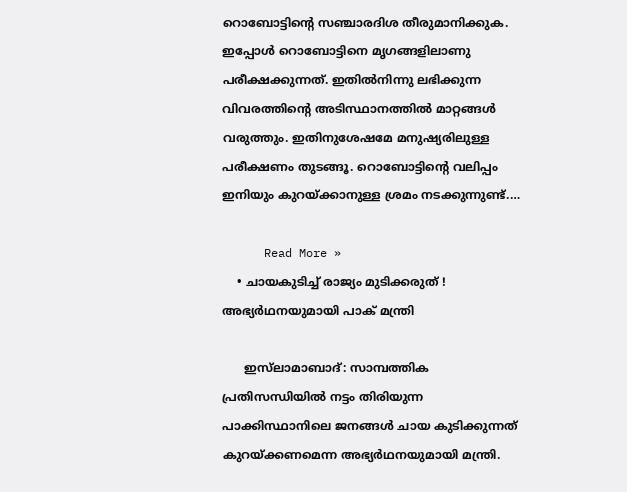റൊബോട്ടിന്റെ സഞ്ചാരദിശ തീരുമാനിക്കുക. ഇപ്പോള്‍ റൊബോട്ടിനെ മൃഗങ്ങളിലാണു പരീക്ഷക്കുന്നത്. ഇതില്‍നിന്നു ലഭിക്കുന്ന വിവരത്തിന്റെ അടിസ്ഥാനത്തില്‍ മാറ്റങ്ങള്‍ വരുത്തും. ഇതിനുശേഷമേ മനുഷ്യരിലുള്ള പരീക്ഷണം തുടങ്ങൂ. റൊബോട്ടിന്റെ വലിപ്പം ഇനിയും കുറയ്ക്കാനുള്ള ശ്രമം നടക്കുന്നുണ്ട്.…

      Read More »
    • ചായകുടിച്ച് രാജ്യം മുടിക്കരുത് ! അഭ്യര്‍ഥനയുമായി പാക് മന്ത്രി

      ഇസ്‌ലാമാബാദ്: സാമ്പത്തിക പ്രതിസന്ധിയിൽ നട്ടം തിരിയുന്ന പാക്കിസ്ഥാനിലെ ജനങ്ങൾ ചായ കുടിക്കുന്നത് കുറയ്ക്കണമെന്ന അഭ്യർഥനയുമായി മന്ത്രി.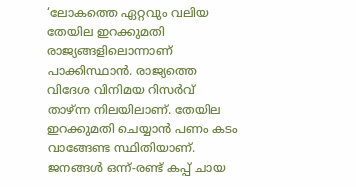‘ലോകത്തെ ഏറ്റവും വലിയ തേയില ഇറക്കുമതി രാജ്യങ്ങളിലൊന്നാണ് പാക്കിസ്ഥാൻ. രാജ്യത്തെ വിദേശ വിനിമയ റിസർവ് താഴ്ന്ന നിലയിലാണ്. തേയില ഇറക്കുമതി ചെയ്യാൻ പണം കടം വാങ്ങേണ്ട സ്ഥിതിയാണ്. ജനങ്ങൾ ഒന്ന്-രണ്ട് കപ്പ് ചായ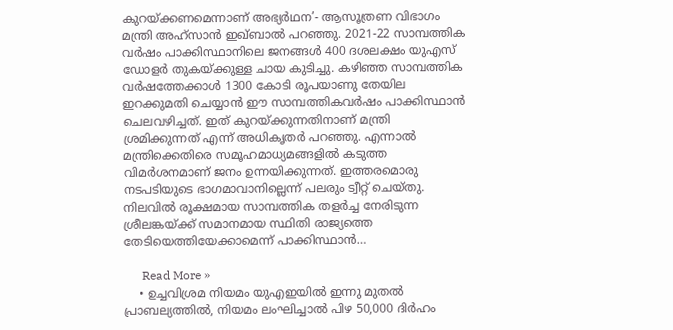കുറയ്ക്കണമെന്നാണ് അഭ്യർഥന’- ആസൂത്രണ വിഭാഗം മന്ത്രി അഹ്സാൻ ഇഖ്ബാൽ പറഞ്ഞു. 2021-22 സാമ്പത്തിക വർഷം പാക്കിസ്ഥാനിലെ ജനങ്ങൾ 400 ദശലക്ഷം യുഎസ് ഡോളർ തുകയ്ക്കുള്ള ചായ കുടിച്ചു. കഴിഞ്ഞ സാമ്പത്തിക വർഷത്തേക്കാൾ 1300 കോടി രൂപയാണു തേയില ഇറക്കുമതി ചെയ്യാൻ ഈ സാമ്പത്തികവർഷം പാക്കിസ്ഥാൻ ചെലവഴിച്ചത്. ഇത് കുറയ്ക്കുന്നതിനാണ് മന്ത്രി ശ്രമിക്കുന്നത് എന്ന് അധികൃതർ പറഞ്ഞു. എന്നാൽ മന്ത്രിക്കെതിരെ സമൂഹമാധ്യമങ്ങളിൽ കടുത്ത വിമർശനമാണ് ജനം ഉന്നയിക്കുന്നത്. ഇത്തരമൊരു നടപടിയുടെ ഭാഗമാവാനില്ലെന്ന് പലരും ട്വീറ്റ് ചെയ്‌തു. നിലവിൽ രൂക്ഷമായ സാമ്പത്തിക തളർച്ച നേരിടുന്ന ശ്രീലങ്കയ്ക്ക് സമാനമായ സ്ഥിതി രാജ്യത്തെ തേടിയെത്തിയേക്കാമെന്ന് പാക്കിസ്ഥാൻ…

      Read More »
    • ഉച്ചവിശ്രമ നിയമം യുഎഇയില്‍ ഇന്നു മുതൽ പ്രാബല്യത്തിൽ, നിയമം ലംഘിച്ചാൽ പിഴ 50,000 ദിര്‍ഹം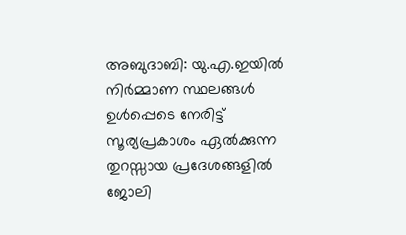അബുദാബി: യു.എ.ഇയില്‍ നിര്‍മ്മാണ സ്ഥലങ്ങള്‍ ഉള്‍പ്പെടെ നേരിട്ട് സൂര്യപ്രകാശം ഏല്‍ക്കുന്ന തുറസ്സായ പ്രദേശങ്ങളില്‍ ജോലി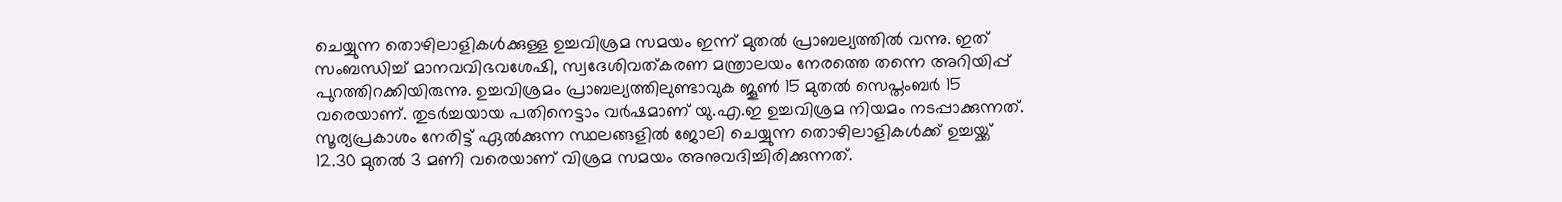ചെയ്യുന്ന തൊഴിലാളികള്‍ക്കുള്ള ഉച്ചവിശ്രമ സമയം ഇന്ന് മുതൽ പ്രാബല്യത്തിൽ വന്നു. ഇത് സംബന്ധിച്ച് മാനവവിഭവശേഷി, സ്വദേശിവത്കരണ മന്ത്രാലയം നേരത്തെ തന്നെ അറിയിപ്പ് പുറത്തിറക്കിയിരുന്നു. ഉച്ചവിശ്രമം പ്രാബല്യത്തിലുണ്ടാവുക ജൂണ്‍ 15 മുതല്‍ സെപ്തംബര്‍ 15 വരെയാണ്. തുടർച്ചയായ പതിനെട്ടാം വർഷമാണ് യു.എ.ഇ ഉച്ചവിശ്രമ നിയമം നടപ്പാക്കുന്നത്. സൂര്യപ്രകാശം നേരിട്ട് ഏല്‍ക്കുന്ന സ്ഥലങ്ങളില്‍ ജോലി ചെയ്യുന്ന തൊഴിലാളികള്‍ക്ക് ഉച്ചയ്ക്ക് 12.30 മുതല്‍ 3 മണി വരെയാണ് വിശ്രമ സമയം അനുവദിച്ചിരിക്കുന്നത്.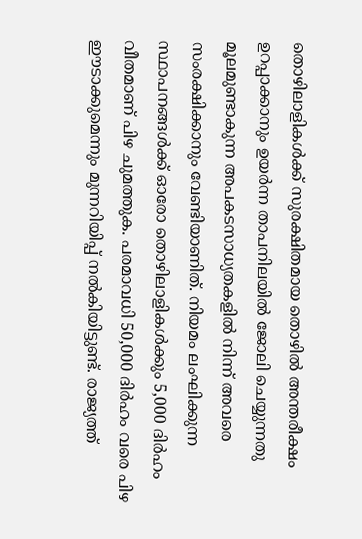തൊഴിലാളികള്‍ക്ക് സുരക്ഷിതമായ തൊഴില്‍ അന്തരീക്ഷം ഉറപ്പാക്കാനും ഉയര്‍ന്ന താപനിലയില്‍ ജോലി ചെയ്യുന്നതു മൂലമുണ്ടാകുന്ന അപകടസാധ്യതകളില്‍ നിന്ന് അവരെ സംരക്ഷിക്കാനും വേണ്ടിയാണിത്. നിയമം ലംഘിക്കുന്ന സ്ഥാപനങ്ങള്‍ക്ക് ഓരോ തൊഴിലാളികള്‍ക്കും 5,000 ദിര്‍ഹം വീതമാണ് പിഴ ചുമത്തുക. പരമാവധി 50,000 ദിര്‍ഹം വരെ പിഴ ഈടാക്കുമെന്നും മുന്നറിയിപ്പ് നല്‍കിയിട്ടുണ്ട്. രാജ്യത്ത്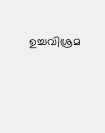ഉച്ചവിശ്രമ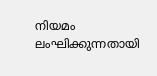നിയമം ലംഘിക്കുന്നതായി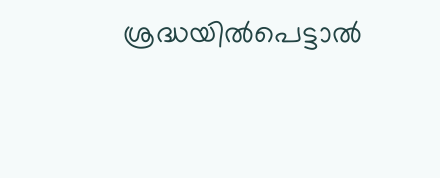ശ്രദ്ധയിൽപെട്ടാൽ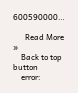600590000…

      Read More »
    Back to top button
    error: